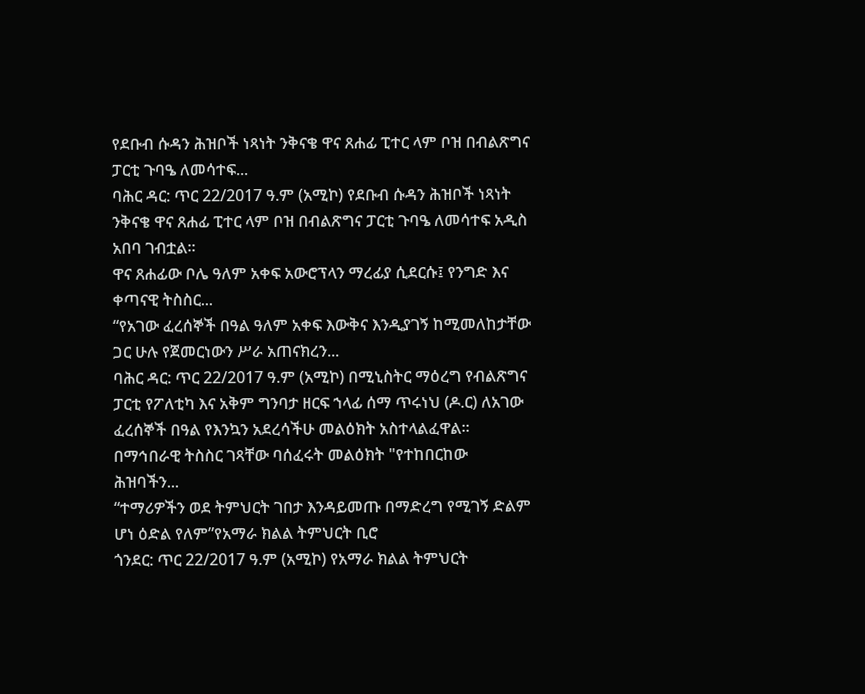የደቡብ ሱዳን ሕዝቦች ነጻነት ንቅናቄ ዋና ጸሐፊ ፒተር ላም ቦዝ በብልጽግና ፓርቲ ጉባዔ ለመሳተፍ...
ባሕር ዳር: ጥር 22/2017 ዓ.ም (አሚኮ) የደቡብ ሱዳን ሕዝቦች ነጻነት ንቅናቄ ዋና ጸሐፊ ፒተር ላም ቦዝ በብልጽግና ፓርቲ ጉባዔ ለመሳተፍ አዲስ አበባ ገብቷል።
ዋና ጸሐፊው ቦሌ ዓለም አቀፍ አውሮፕላን ማረፊያ ሲደርሱ፤ የንግድ እና ቀጣናዊ ትስስር...
“የአገው ፈረሰኞች በዓል ዓለም አቀፍ እውቅና እንዲያገኝ ከሚመለከታቸው ጋር ሁሉ የጀመርነውን ሥራ አጠናክረን...
ባሕር ዳር: ጥር 22/2017 ዓ.ም (አሚኮ) በሚኒስትር ማዕረግ የብልጽግና ፓርቲ የፖለቲካ እና አቅም ግንባታ ዘርፍ ኀላፊ ሰማ ጥሩነህ (ዶ.ር) ለአገው ፈረሰኞች በዓል የእንኳን አደረሳችሁ መልዕክት አስተላልፈዋል።
በማኅበራዊ ትስስር ገጻቸው ባሰፈሩት መልዕክት "የተከበርከው ሕዝባችን...
“ተማሪዎችን ወደ ትምህርት ገበታ እንዳይመጡ በማድረግ የሚገኝ ድልም ሆነ ዕድል የለም”የአማራ ክልል ትምህርት ቢሮ
ጎንደር: ጥር 22/2017 ዓ.ም (አሚኮ) የአማራ ክልል ትምህርት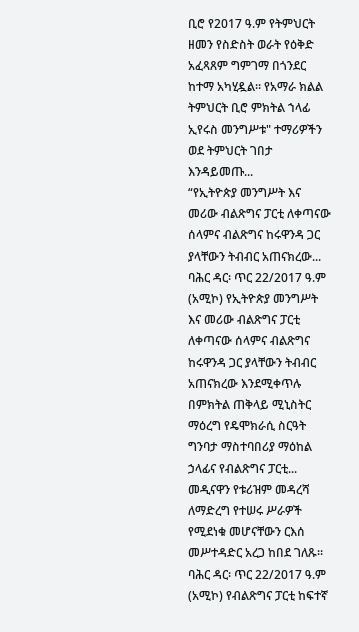ቢሮ የ2017 ዓ.ም የትምህርት ዘመን የስድስት ወራት የዕቅድ አፈጻጸም ግምገማ በጎንደር ከተማ አካሂዷል። የአማራ ክልል ትምህርት ቢሮ ምክትል ኀላፊ ኢየሩስ መንግሥቱ" ተማሪዎችን ወደ ትምህርት ገበታ እንዳይመጡ...
“የኢትዮጵያ መንግሥት እና መሪው ብልጽግና ፓርቲ ለቀጣናው ሰላምና ብልጽግና ከሩዋንዳ ጋር ያላቸውን ትብብር አጠናክረው...
ባሕር ዳር፡ ጥር 22/2017 ዓ.ም (አሚኮ) የኢትዮጵያ መንግሥት እና መሪው ብልጽግና ፓርቲ ለቀጣናው ሰላምና ብልጽግና ከሩዋንዳ ጋር ያላቸውን ትብብር አጠናክረው እንደሚቀጥሉ በምክትል ጠቅላይ ሚኒስትር ማዕረግ የዴሞክራሲ ስርዓት ግንባታ ማስተባበሪያ ማዕከል ኃላፊና የብልጽግና ፓርቲ...
መዲናዋን የቱሪዝም መዳረሻ ለማድረግ የተሠሩ ሥራዎች የሚደነቁ መሆናቸውን ርእሰ መሥተዳድር አረጋ ከበደ ገለጹ።
ባሕር ዳር፡ ጥር 22/2017 ዓ.ም (አሚኮ) የብልጽግና ፓርቲ ከፍተኛ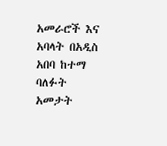አመራሮች እና አባላት በአዲስ አበባ ከተማ ባለፉት አመታት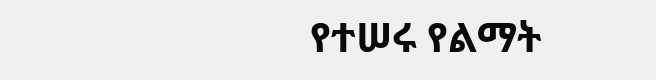የተሠሩ የልማት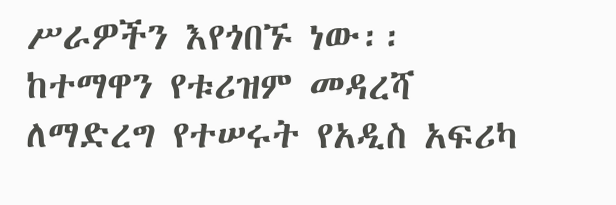ሥራዎችን እየጎበኙ ነው፡፡
ከተማዋን የቱሪዝም መዳረሻ ለማድረግ የተሠሩት የአዲስ አፍሪካ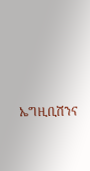ኤግዚቢሽንና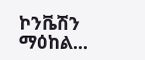ኮንቬሽን ማዕከል...